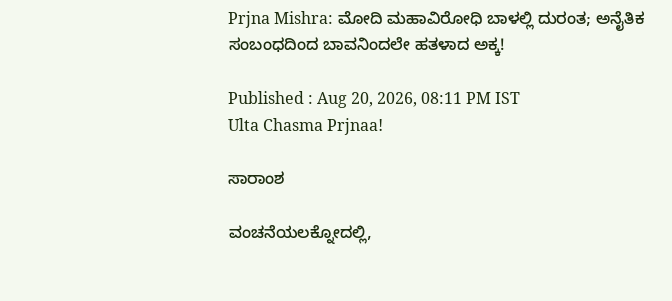Prjna Mishra: ಮೋದಿ ಮಹಾವಿರೋಧಿ ಬಾಳಲ್ಲಿ ದುರಂತ; ಅನೈತಿಕ ಸಂಬಂಧದಿಂದ ಬಾವನಿಂದಲೇ ಹತಳಾದ ಅಕ್ಕ!

Published : Aug 20, 2026, 08:11 PM IST
Ulta Chasma Prjnaa!

ಸಾರಾಂಶ

ವಂಚನೆಯಲಕ್ನೋದಲ್ಲಿ,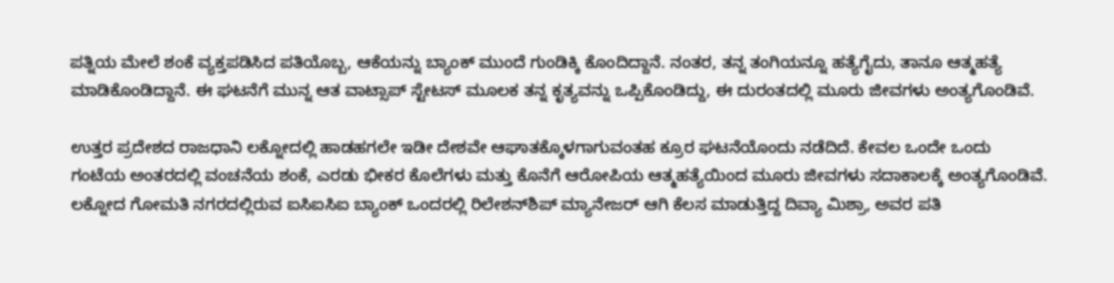ಪತ್ನಿಯ ಮೇಲೆ ಶಂಕೆ ವ್ಯಕ್ತಪಡಿಸಿದ ಪತಿಯೊಬ್ಬ, ಆಕೆಯನ್ನು ಬ್ಯಾಂಕ್ ಮುಂದೆ ಗುಂಡಿಕ್ಕಿ ಕೊಂದಿದ್ದಾನೆ. ನಂತರ, ತನ್ನ ತಂಗಿಯನ್ನೂ ಹತ್ಯೆಗೈದು, ತಾನೂ ಆತ್ಮಹತ್ಯೆ ಮಾಡಿಕೊಂಡಿದ್ದಾನೆ. ಈ ಘಟನೆಗೆ ಮುನ್ನ ಆತ ವಾಟ್ಸಾಪ್ ಸ್ಟೇಟಸ್ ಮೂಲಕ ತನ್ನ ಕೃತ್ಯವನ್ನು ಒಪ್ಪಿಕೊಂಡಿದ್ದು, ಈ ದುರಂತದಲ್ಲಿ ಮೂರು ಜೀವಗಳು ಅಂತ್ಯಗೊಂಡಿವೆ.

ಉತ್ತರ ಪ್ರದೇಶದ ರಾಜಧಾನಿ ಲಕ್ನೋದಲ್ಲಿ ಹಾಡಹಗಲೇ ಇಡೀ ದೇಶವೇ ಆಘಾತಕ್ಕೊಳಗಾಗುವಂತಹ ಕ್ರೂರ ಘಟನೆಯೊಂದು ನಡೆದಿದೆ. ಕೇವಲ ಒಂದೇ ಒಂದು ಗಂಟೆಯ ಅಂತರದಲ್ಲಿ ವಂಚನೆಯ ಶಂಕೆ, ಎರಡು ಭೀಕರ ಕೊಲೆಗಳು ಮತ್ತು ಕೊನೆಗೆ ಆರೋಪಿಯ ಆತ್ಮಹತ್ಯೆಯಿಂದ ಮೂರು ಜೀವಗಳು ಸದಾಕಾಲಕ್ಕೆ ಅಂತ್ಯಗೊಂಡಿವೆ. ಲಕ್ನೋದ ಗೋಮತಿ ನಗರದಲ್ಲಿರುವ ಐಸಿಐಸಿಐ ಬ್ಯಾಂಕ್‌ ಒಂದರಲ್ಲಿ ರಿಲೇಶನ್‌ಶಿಪ್ ಮ್ಯಾನೇಜರ್ ಆಗಿ ಕೆಲಸ ಮಾಡುತ್ತಿದ್ದ ದಿವ್ಯಾ ಮಿಶ್ರಾ, ಅವರ ಪತಿ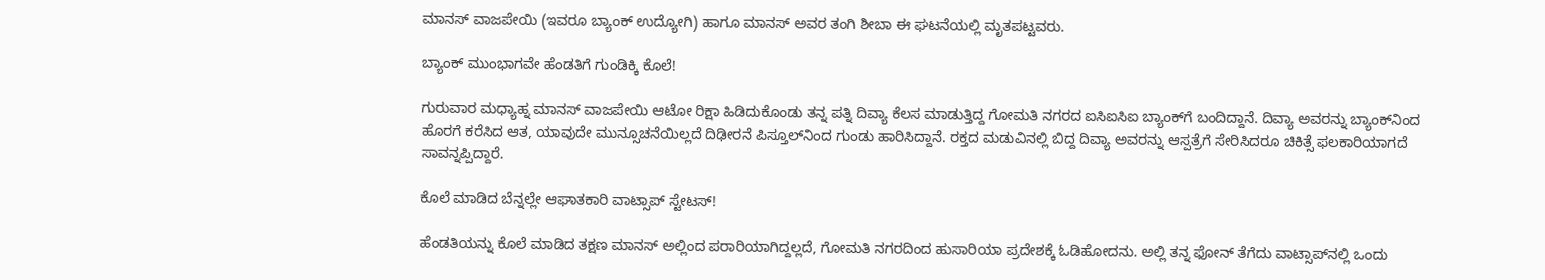ಮಾನಸ್ ವಾಜಪೇಯಿ (ಇವರೂ ಬ್ಯಾಂಕ್ ಉದ್ಯೋಗಿ) ಹಾಗೂ ಮಾನಸ್ ಅವರ ತಂಗಿ ಶೀಬಾ ಈ ಘಟನೆಯಲ್ಲಿ ಮೃತಪಟ್ಟವರು.

ಬ್ಯಾಂಕ್ ಮುಂಭಾಗವೇ ಹೆಂಡತಿಗೆ ಗುಂಡಿಕ್ಕಿ ಕೊಲೆ!

ಗುರುವಾರ ಮಧ್ಯಾಹ್ನ ಮಾನಸ್ ವಾಜಪೇಯಿ ಆಟೋ ರಿಕ್ಷಾ ಹಿಡಿದುಕೊಂಡು ತನ್ನ ಪತ್ನಿ ದಿವ್ಯಾ ಕೆಲಸ ಮಾಡುತ್ತಿದ್ದ ಗೋಮತಿ ನಗರದ ಐಸಿಐಸಿಐ ಬ್ಯಾಂಕ್‌ಗೆ ಬಂದಿದ್ದಾನೆ. ದಿವ್ಯಾ ಅವರನ್ನು ಬ್ಯಾಂಕ್‌ನಿಂದ ಹೊರಗೆ ಕರೆಸಿದ ಆತ, ಯಾವುದೇ ಮುನ್ಸೂಚನೆಯಿಲ್ಲದೆ ದಿಢೀರನೆ ಪಿಸ್ತೂಲ್‌ನಿಂದ ಗುಂಡು ಹಾರಿಸಿದ್ದಾನೆ. ರಕ್ತದ ಮಡುವಿನಲ್ಲಿ ಬಿದ್ದ ದಿವ್ಯಾ ಅವರನ್ನು ಆಸ್ಪತ್ರೆಗೆ ಸೇರಿಸಿದರೂ ಚಿಕಿತ್ಸೆ ಫಲಕಾರಿಯಾಗದೆ ಸಾವನ್ನಪ್ಪಿದ್ದಾರೆ.

ಕೊಲೆ ಮಾಡಿದ ಬೆನ್ನಲ್ಲೇ ಆಘಾತಕಾರಿ ವಾಟ್ಸಾಪ್ ಸ್ಟೇಟಸ್!

ಹೆಂಡತಿಯನ್ನು ಕೊಲೆ ಮಾಡಿದ ತಕ್ಷಣ ಮಾನಸ್ ಅಲ್ಲಿಂದ ಪರಾರಿಯಾಗಿದ್ದಲ್ಲದೆ, ಗೋಮತಿ ನಗರದಿಂದ ಹುಸಾರಿಯಾ ಪ್ರದೇಶಕ್ಕೆ ಓಡಿಹೋದನು. ಅಲ್ಲಿ ತನ್ನ ಫೋನ್ ತೆಗೆದು ವಾಟ್ಸಾಪ್‌ನಲ್ಲಿ ಒಂದು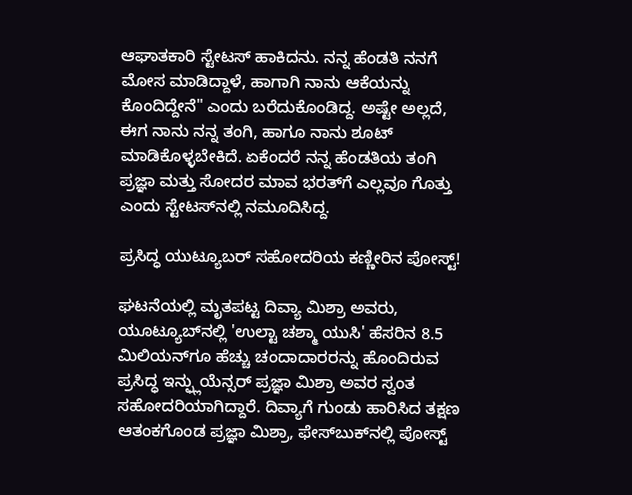ಆಘಾತಕಾರಿ ಸ್ಟೇಟಸ್ ಹಾಕಿದನು. ನನ್ನ ಹೆಂಡತಿ ನನಗೆ ಮೋಸ ಮಾಡಿದ್ದಾಳೆ, ಹಾಗಾಗಿ ನಾನು ಆಕೆಯನ್ನು ಕೊಂದಿದ್ದೇನೆ" ಎಂದು ಬರೆದುಕೊಂಡಿದ್ದ. ಅಷ್ಟೇ ಅಲ್ಲದೆ, ಈಗ ನಾನು ನನ್ನ ತಂಗಿ, ಹಾಗೂ ನಾನು ಶೂಟ್‌ ಮಾಡಿಕೊಳ್ಳಬೇಕಿದೆ. ಏಕೆಂದರೆ ನನ್ನ ಹೆಂಡತಿಯ ತಂಗಿ ಪ್ರಜ್ಞಾ ಮತ್ತು ಸೋದರ ಮಾವ ಭರತ್‌ಗೆ ಎಲ್ಲವೂ ಗೊತ್ತು ಎಂದು ಸ್ಟೇಟಸ್‌ನಲ್ಲಿ ನಮೂದಿಸಿದ್ದ.

ಪ್ರಸಿದ್ಧ ಯುಟ್ಯೂಬರ್ ಸಹೋದರಿಯ ಕಣ್ಣೀರಿನ ಪೋಸ್ಟ್!

ಘಟನೆಯಲ್ಲಿ ಮೃತಪಟ್ಟ ದಿವ್ಯಾ ಮಿಶ್ರಾ ಅವರು, ಯೂಟ್ಯೂಬ್‌ನಲ್ಲಿ 'ಉಲ್ಟಾ ಚಶ್ಮಾ ಯುಸಿ' ಹೆಸರಿನ 8.5 ಮಿಲಿಯನ್‌ಗೂ ಹೆಚ್ಚು ಚಂದಾದಾರರನ್ನು ಹೊಂದಿರುವ ಪ್ರಸಿದ್ಧ ಇನ್ಫ್ಲುಯೆನ್ಸರ್ ಪ್ರಜ್ಞಾ ಮಿಶ್ರಾ ಅವರ ಸ್ವಂತ ಸಹೋದರಿಯಾಗಿದ್ದಾರೆ. ದಿವ್ಯಾಗೆ ಗುಂಡು ಹಾರಿಸಿದ ತಕ್ಷಣ ಆತಂಕಗೊಂಡ ಪ್ರಜ್ಞಾ ಮಿಶ್ರಾ, ಫೇಸ್‌ಬುಕ್‌ನಲ್ಲಿ ಪೋಸ್ಟ್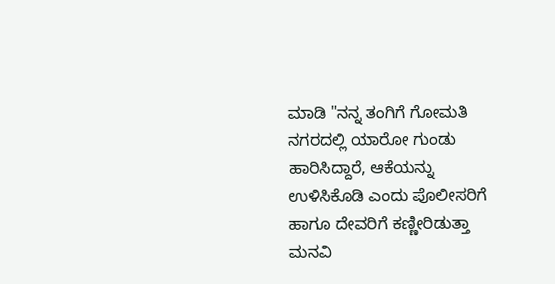ಮಾಡಿ "ನನ್ನ ತಂಗಿಗೆ ಗೋಮತಿ ನಗರದಲ್ಲಿ ಯಾರೋ ಗುಂಡು ಹಾರಿಸಿದ್ದಾರೆ, ಆಕೆಯನ್ನು ಉಳಿಸಿಕೊಡಿ ಎಂದು ಪೊಲೀಸರಿಗೆ ಹಾಗೂ ದೇವರಿಗೆ ಕಣ್ಣೀರಿಡುತ್ತಾ ಮನವಿ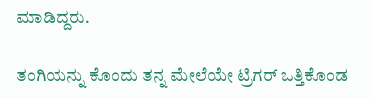ಮಾಡಿದ್ದರು.

ತಂಗಿಯನ್ನು ಕೊಂದು ತನ್ನ ಮೇಲೆಯೇ ಟ್ರಿಗರ್ ಒತ್ತಿಕೊಂಡ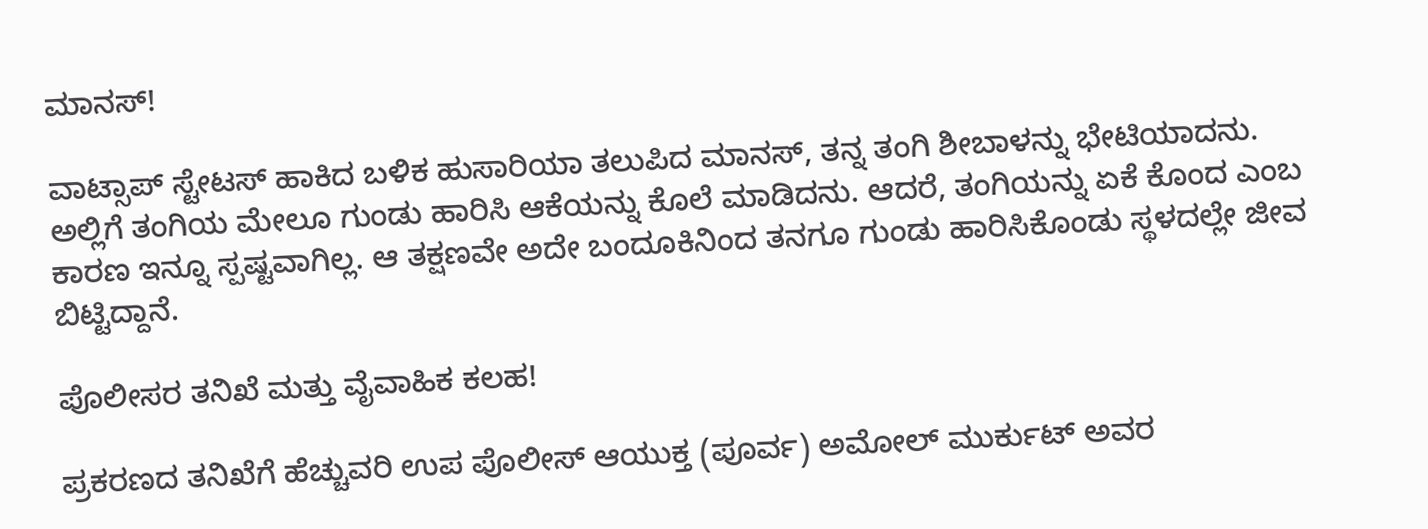ಮಾನಸ್!

ವಾಟ್ಸಾಪ್ ಸ್ಟೇಟಸ್ ಹಾಕಿದ ಬಳಿಕ ಹುಸಾರಿಯಾ ತಲುಪಿದ ಮಾನಸ್, ತನ್ನ ತಂಗಿ ಶೀಬಾಳನ್ನು ಭೇಟಿಯಾದನು. ಅಲ್ಲಿಗೆ ತಂಗಿಯ ಮೇಲೂ ಗುಂಡು ಹಾರಿಸಿ ಆಕೆಯನ್ನು ಕೊಲೆ ಮಾಡಿದನು. ಆದರೆ, ತಂಗಿಯನ್ನು ಏಕೆ ಕೊಂದ ಎಂಬ ಕಾರಣ ಇನ್ನೂ ಸ್ಪಷ್ಟವಾಗಿಲ್ಲ. ಆ ತಕ್ಷಣವೇ ಅದೇ ಬಂದೂಕಿನಿಂದ ತನಗೂ ಗುಂಡು ಹಾರಿಸಿಕೊಂಡು ಸ್ಥಳದಲ್ಲೇ ಜೀವ ಬಿಟ್ಟಿದ್ದಾನೆ.

ಪೊಲೀಸರ ತನಿಖೆ ಮತ್ತು ವೈವಾಹಿಕ ಕಲಹ!

ಪ್ರಕರಣದ ತನಿಖೆಗೆ ಹೆಚ್ಚುವರಿ ಉಪ ಪೊಲೀಸ್ ಆಯುಕ್ತ (ಪೂರ್ವ) ಅಮೋಲ್ ಮುರ್ಕುಟ್ ಅವರ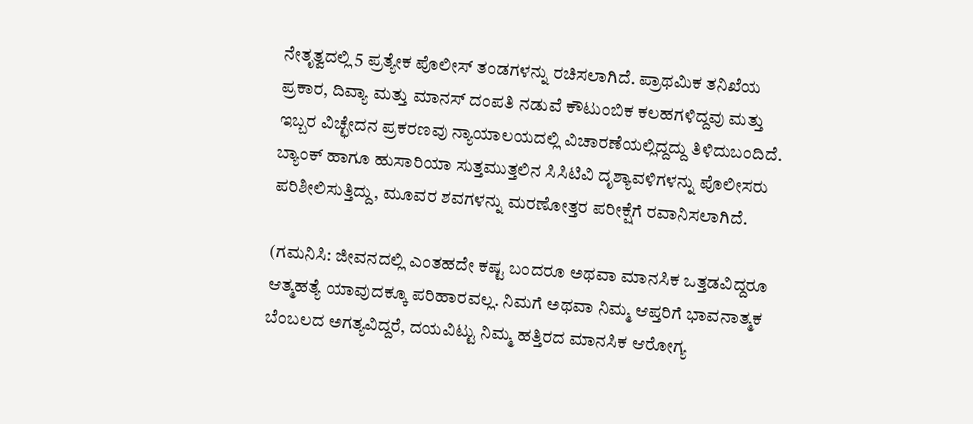ನೇತೃತ್ವದಲ್ಲಿ 5 ಪ್ರತ್ಯೇಕ ಪೊಲೀಸ್ ತಂಡಗಳನ್ನು ರಚಿಸಲಾಗಿದೆ. ಪ್ರಾಥಮಿಕ ತನಿಖೆಯ ಪ್ರಕಾರ, ದಿವ್ಯಾ ಮತ್ತು ಮಾನಸ್ ದಂಪತಿ ನಡುವೆ ಕೌಟುಂಬಿಕ ಕಲಹಗಳಿದ್ದವು ಮತ್ತು ಇಬ್ಬರ ವಿಚ್ಛೇದನ ಪ್ರಕರಣವು ನ್ಯಾಯಾಲಯದಲ್ಲಿ ವಿಚಾರಣೆಯಲ್ಲಿದ್ದದ್ದು ತಿಳಿದುಬಂದಿದೆ. ಬ್ಯಾಂಕ್ ಹಾಗೂ ಹುಸಾರಿಯಾ ಸುತ್ತಮುತ್ತಲಿನ ಸಿಸಿಟಿವಿ ದೃಶ್ಯಾವಳಿಗಳನ್ನು ಪೊಲೀಸರು ಪರಿಶೀಲಿಸುತ್ತಿದ್ದು, ಮೂವರ ಶವಗಳನ್ನು ಮರಣೋತ್ತರ ಪರೀಕ್ಷೆಗೆ ರವಾನಿಸಲಾಗಿದೆ.

(ಗಮನಿಸಿ: ಜೀವನದಲ್ಲಿ ಎಂತಹದೇ ಕಷ್ಟ ಬಂದರೂ ಅಥವಾ ಮಾನಸಿಕ ಒತ್ತಡವಿದ್ದರೂ ಆತ್ಮಹತ್ಯೆ ಯಾವುದಕ್ಕೂ ಪರಿಹಾರವಲ್ಲ. ನಿಮಗೆ ಅಥವಾ ನಿಮ್ಮ ಆಪ್ತರಿಗೆ ಭಾವನಾತ್ಮಕ ಬೆಂಬಲದ ಅಗತ್ಯವಿದ್ದರೆ, ದಯವಿಟ್ಟು ನಿಮ್ಮ ಹತ್ತಿರದ ಮಾನಸಿಕ ಆರೋಗ್ಯ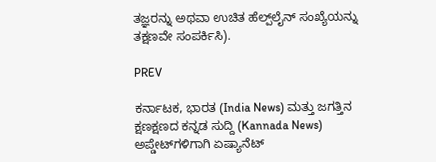ತಜ್ಞರನ್ನು ಅಥವಾ ಉಚಿತ ಹೆಲ್ಪ್‌ಲೈನ್ ಸಂಖ್ಯೆಯನ್ನು ತಕ್ಷಣವೇ ಸಂಪರ್ಕಿಸಿ).

PREV

ಕರ್ನಾಟಕ, ಭಾರತ (India News) ಮತ್ತು ಜಗತ್ತಿನ ಕ್ಷಣಕ್ಷಣದ ಕನ್ನಡ ಸುದ್ದಿ (Kannada News) ಅಪ್ಡೇಟ್‌ಗಳಿಗಾಗಿ ಏಷ್ಯಾನೆಟ್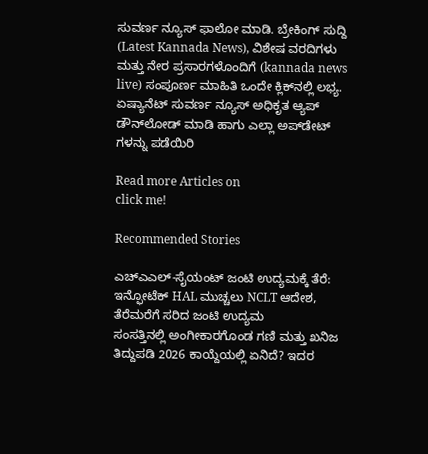ಸುವರ್ಣ ನ್ಯೂಸ್‌ ಫಾಲೋ ಮಾಡಿ. ಬ್ರೇಕಿಂಗ್ ಸುದ್ದಿ (Latest Kannada News), ವಿಶೇಷ ವರದಿಗಳು ಮತ್ತು ನೇರ ಪ್ರಸಾರಗಳೊಂದಿಗೆ (kannada news live) ಸಂಪೂರ್ಣ ಮಾಹಿತಿ ಒಂದೇ ಕ್ಲಿಕ್‌ನಲ್ಲಿ ಲಭ್ಯ. ಏಷ್ಯಾನೆಟ್ ಸುವರ್ಣ ನ್ಯೂಸ್ ಅಧಿಕೃತ ಆ್ಯಪ್ ಡೌನ್‌ಲೋಡ್ ಮಾಡಿ ಹಾಗು ಎಲ್ಲಾ ಅಪ್‌ಡೇಟ್ ಗಳನ್ನು ಪಡೆಯಿರಿ

Read more Articles on
click me!

Recommended Stories

ಎಚ್‌ಎಎಲ್-ಸೈಯಂಟ್ ಜಂಟಿ ಉದ್ಯಮಕ್ಕೆ ತೆರೆ: ಇನ್ಫೋಟೆಕ್ HAL ಮುಚ್ಚಲು NCLT ಆದೇಶ, ತೆರೆಮರೆಗೆ ಸರಿದ ಜಂಟಿ ಉದ್ಯಮ
ಸಂಸತ್ತಿನಲ್ಲಿ ಅಂಗೀಕಾರಗೊಂಡ ಗಣಿ ಮತ್ತು ಖನಿಜ ತಿದ್ದುಪಡಿ 2026 ಕಾಯ್ದೆಯಲ್ಲಿ ಏನಿದೆ? ಇದರ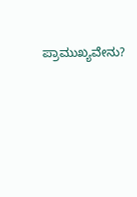ಪ್ರಾಮುಖ್ಯವೇನು?